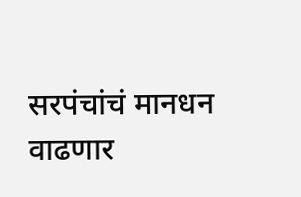सरपंचांचं मानधन वाढणार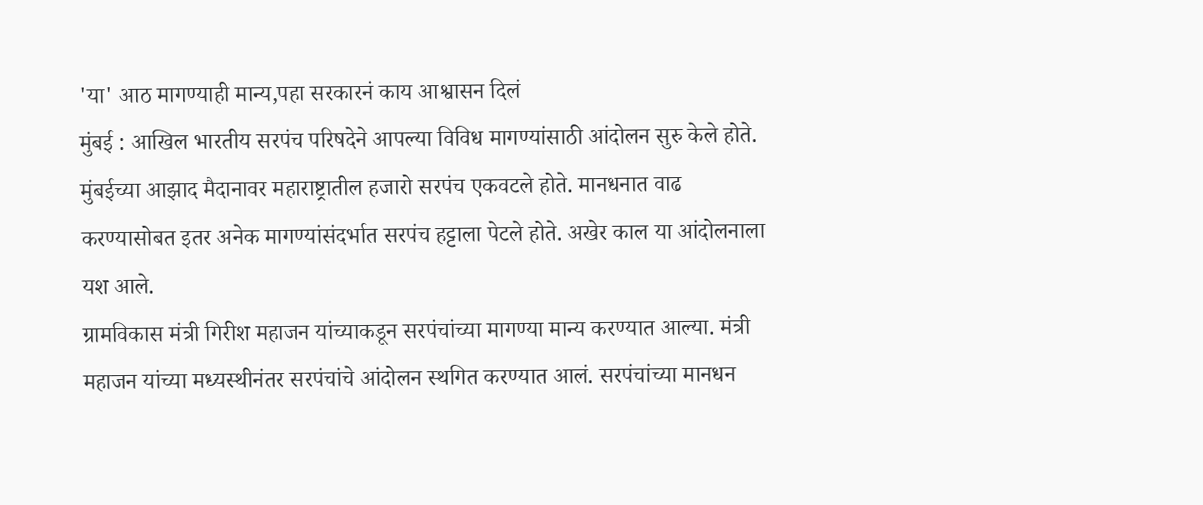'या' आठ मागण्याही मान्य,पहा सरकारनं काय आश्वासन दिलं
मुंबई : आखिल भारतीय सरपंच परिषदेने आपल्या विविध मागण्यांसाठी आंदोलन सुरु केले होते. मुंबईच्या आझाद मैदानावर महाराष्ट्रातील हजारो सरपंच एकवटले होते. मानधनात वाढ करण्यासोबत इतर अनेक मागण्यांसंदर्भात सरपंच हट्टाला पेटले होते. अखेर काल या आंदोलनाला यश आले.
ग्रामविकास मंत्री गिरीश महाजन यांच्याकडून सरपंचांच्या मागण्या मान्य करण्यात आल्या. मंत्री महाजन यांच्या मध्यस्थीनंतर सरपंचांचे आंदोलन स्थगित करण्यात आलं. सरपंचांच्या मानधन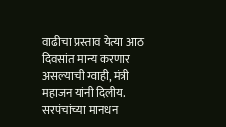वाढीचा प्रस्ताव येत्या आठ दिवसांत मान्य करणार असल्याची ग्वाही, मंत्री महाजन यांनी दिलीय.
सरपंचांच्या मानधन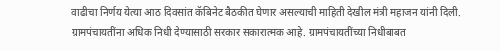वाढीचा निर्णय येत्या आठ दिवसांत कॅबिनेट बैठकीत घेणार असल्याची माहिती देखील मंत्री महाजन यांनी दिली. ग्रामपंचायतींना अधिक निधी देण्यासाठी सरकार सकारात्मक आहे. ग्रामपंचायतींच्या निधीबाबत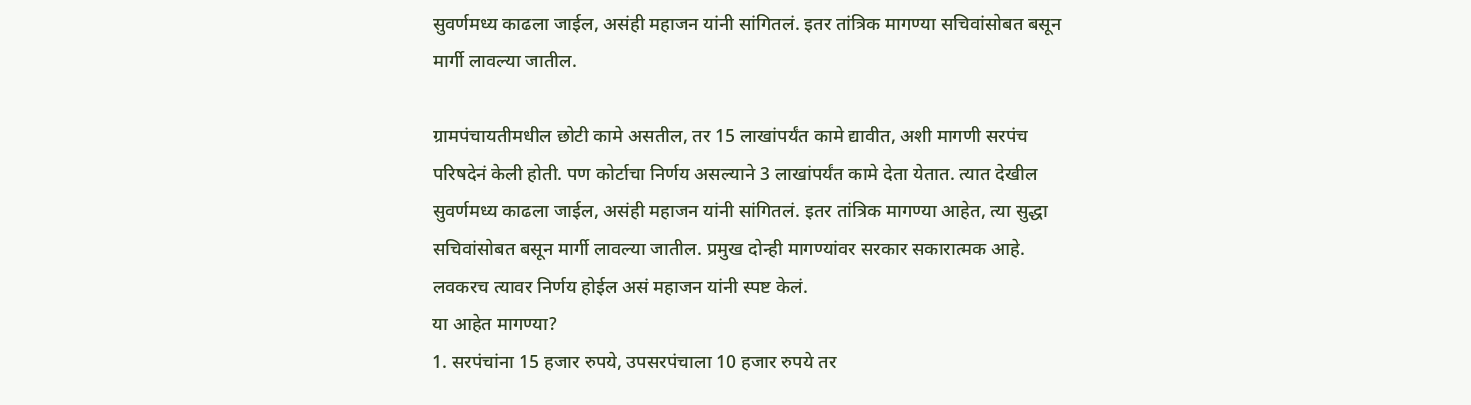सुवर्णमध्य काढला जाईल, असंही महाजन यांनी सांगितलं. इतर तांत्रिक मागण्या सचिवांसोबत बसून मार्गी लावल्या जातील.

ग्रामपंचायतीमधील छोटी कामे असतील, तर 15 लाखांपर्यंत कामे द्यावीत, अशी मागणी सरपंच परिषदेनं केली होती. पण कोर्टाचा निर्णय असल्याने 3 लाखांपर्यंत कामे देता येतात. त्यात देखील सुवर्णमध्य काढला जाईल, असंही महाजन यांनी सांगितलं. इतर तांत्रिक मागण्या आहेत, त्या सुद्धा सचिवांसोबत बसून मार्गी लावल्या जातील. प्रमुख दोन्ही मागण्यांवर सरकार सकारात्मक आहे. लवकरच त्यावर निर्णय होईल असं महाजन यांनी स्पष्ट केलं.
या आहेत मागण्या?
1. सरपंचांना 15 हजार रुपये, उपसरपंचाला 10 हजार रुपये तर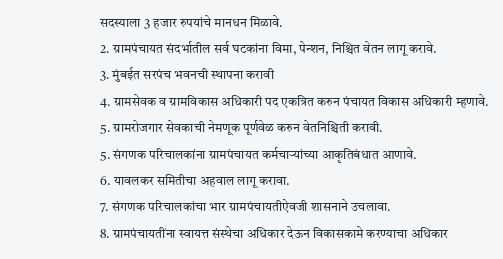सदस्याला 3 हजार रुपयांचे मानधन मिळावे.
2. ग्रामपंचायत संदर्भातील सर्व घटकांना विमा, पेन्शन, निश्चित वेतन लागू करावे.
3. मुंबईत सरपंच भवनची स्थापना करावी
4. ग्रामसेवक व ग्रामविकास अधिकारी पद एकत्रित करुन पंचायत विकास अधिकारी म्हणावे.
5. ग्रामरोजगार सेवकाची नेमणूक पूर्णवेळ करुन वेतनिश्चिती करावी.
5. संगणक परिचालकांना ग्रामपंचायत कर्मचाऱ्यांच्या आकृतिबंधात आणावे.
6. यावलकर समितीचा अहवाल लागू करावा.
7. संगणक परिचालकांचा भार ग्रामपंचायतीऐवजी शासनाने उचलावा.
8. ग्रामपंचायतींना स्वायत्त संस्थेचा अधिकार देऊन विकासकामे करण्याचा अधिकार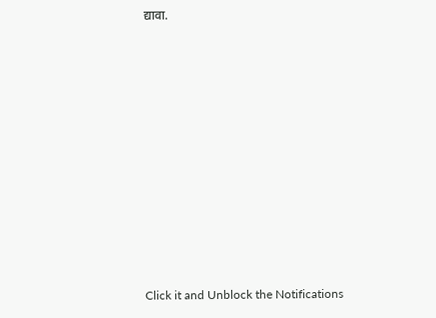द्यावा.












Click it and Unblock the Notifications